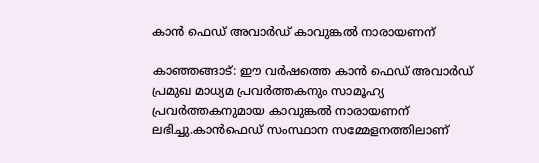കാന്‍ ഫെഡ് അവാര്‍ഡ് കാവുങ്കല്‍ നാരായണന്

കാഞ്ഞങ്ങാട്: ഈ വര്‍ഷത്തെ കാന്‍ ഫെഡ് അവാര്‍ഡ് പ്രമുഖ മാധ്യമ പ്രവര്‍ത്തകനും സാമൂഹ്യ പ്രവര്‍ത്തകനുമായ കാവുങ്കല്‍ നാരായണന് ലഭിച്ചു.കാന്‍ഫെഡ് സംസ്ഥാന സമ്മേളനത്തിലാണ്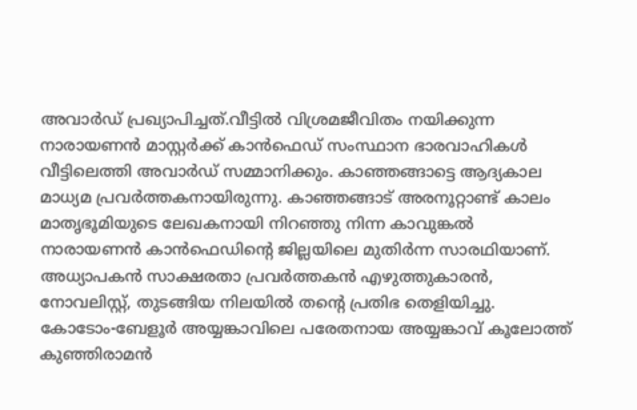അവാര്‍ഡ് പ്രഖ്യാപിച്ചത്.വീട്ടില്‍ വിശ്രമജീവിതം നയിക്കുന്ന നാരായണന്‍ മാസ്റ്റര്‍ക്ക് കാന്‍ഫെഡ് സംസ്ഥാന ഭാരവാഹികള്‍ വീട്ടിലെത്തി അവാര്‍ഡ് സമ്മാനിക്കും. കാഞ്ഞങ്ങാട്ടെ ആദ്യകാല മാധ്യമ പ്രവര്‍ത്തകനായിരുന്നു. കാഞ്ഞങ്ങാട് അരനൂറ്റാണ്ട് കാലം മാതൃഭൂമിയുടെ ലേഖകനായി നിറഞ്ഞു നിന്ന കാവുങ്കല്‍ നാരായണന്‍ കാന്‍ഫെഡിന്റെ ജില്ലയിലെ മുതിര്‍ന്ന സാരഥിയാണ്. അധ്യാപകന്‍ സാക്ഷരതാ പ്രവര്‍ത്തകന്‍ എഴുത്തുകാരന്‍, നോവലിസ്റ്റ്, തുടങ്ങിയ നിലയില്‍ തന്റെ പ്രതിഭ തെളിയിച്ചു. കോടോം-ബേളൂര്‍ അയ്യങ്കാവിലെ പരേതനായ അയ്യങ്കാവ് കൂലോത്ത് കുഞ്ഞിരാമന്‍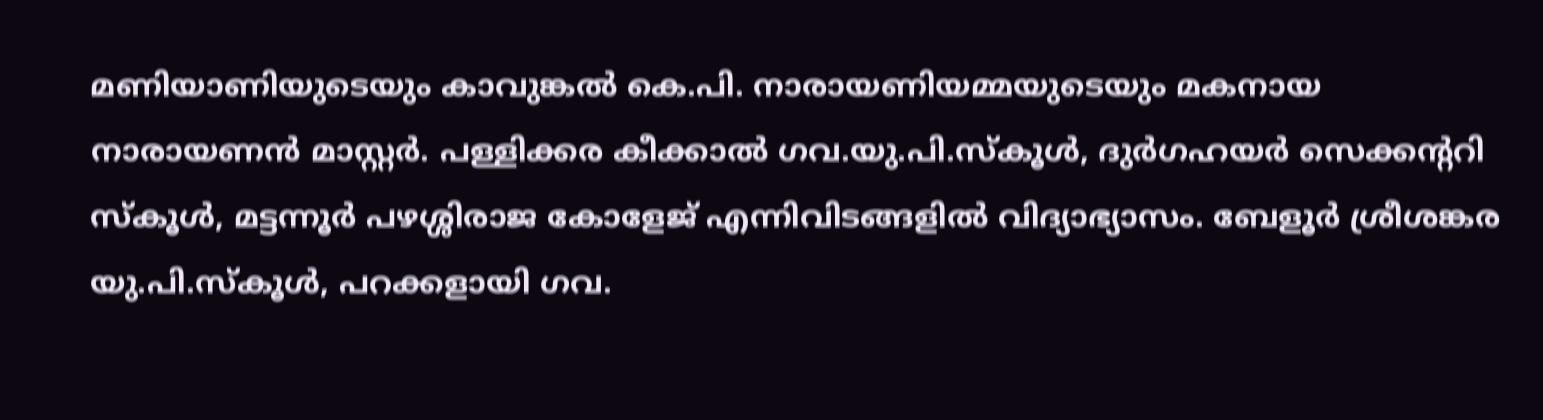മണിയാണിയുടെയും കാവുങ്കല്‍ കെ.പി. നാരായണിയമ്മയുടെയും മകനായ നാരായണന്‍ മാസ്റ്റര്‍. പള്ളിക്കര കീക്കാല്‍ ഗവ.യു.പി.സ്‌കൂള്‍, ദുര്‍ഗഹയര്‍ സെക്കന്ററി സ്‌കൂള്‍, മട്ടന്നൂര്‍ പഴശ്ശിരാജ കോളേജ് എന്നിവിടങ്ങളില്‍ വിദ്യാഭ്യാസം. ബേളൂര്‍ ശ്രീശങ്കര യു.പി.സ്‌കൂള്‍, പറക്കളായി ഗവ.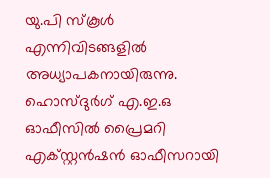യു.പി സ്‌കൂള്‍ എന്നിവിടങ്ങളില്‍ അധ്യാപകനായിരുന്നു. ഹൊസ്ദുര്‍ഗ് എ.ഇ.ഒ ഓഫീസില്‍ പ്രൈമറി എക്സ്റ്റന്‍ഷന്‍ ഓഫീസറായി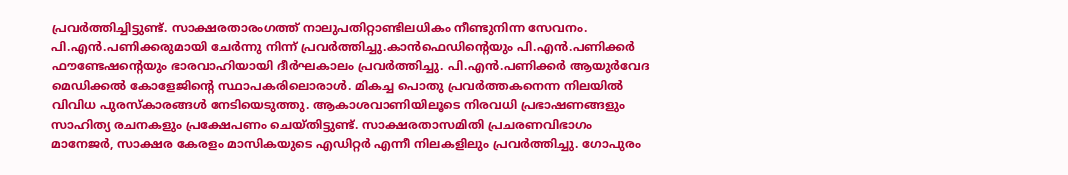പ്രവര്‍ത്തിച്ചിട്ടുണ്ട്. സാക്ഷരതാരംഗത്ത് നാലുപതിറ്റാണ്ടിലധികം നീണ്ടുനിന്ന സേവനം. പി.എന്‍.പണിക്കരുമായി ചേര്‍ന്നു നിന്ന് പ്രവര്‍ത്തിച്ചു.കാന്‍ഫെഡിന്റെയും പി.എന്‍.പണിക്കര്‍ ഫൗണ്ടേഷന്റെയും ഭാരവാഹിയായി ദീര്‍ഘകാലം പ്രവര്‍ത്തിച്ചു. പി.എന്‍.പണിക്കര്‍ ആയുര്‍വേദ മെഡിക്കല്‍ കോളേജിന്റെ സ്ഥാപകരിലൊരാള്‍. മികച്ച പൊതു പ്രവര്‍ത്തകനെന്ന നിലയില്‍ വിവിധ പുരസ്‌കാരങ്ങള്‍ നേടിയെടുത്തു. ആകാശവാണിയിലൂടെ നിരവധി പ്രഭാഷണങ്ങളും സാഹിത്യ രചനകളും പ്രക്ഷേപണം ചെയ്തിട്ടുണ്ട്. സാക്ഷരതാസമിതി പ്രചരണവിഭാഗം മാനേജര്‍, സാക്ഷര കേരളം മാസികയുടെ എഡിറ്റര്‍ എന്നീ നിലകളിലും പ്രവര്‍ത്തിച്ചു. ഗോപുരം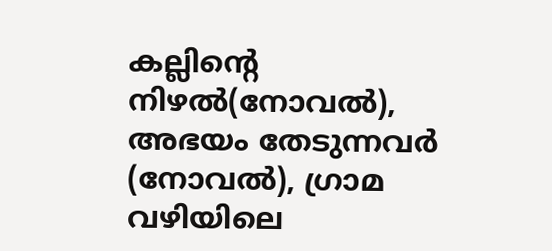കല്ലിന്റെ നിഴല്‍(നോവല്‍), അഭയം തേടുന്നവര്‍ (നോവല്‍), ഗ്രാമ വഴിയിലെ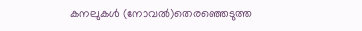കനലുകള്‍ (നോവല്‍)തെരഞ്ഞെടുത്ത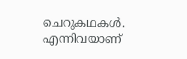ചെറുകഥകള്‍. എന്നിവയാണ്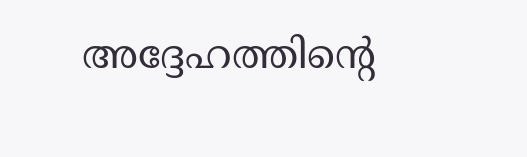അദ്ദേഹത്തിന്റെ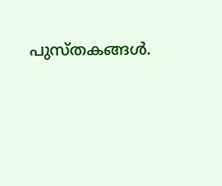പുസ്തകങ്ങള്‍.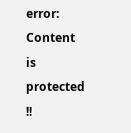error: Content is protected !!